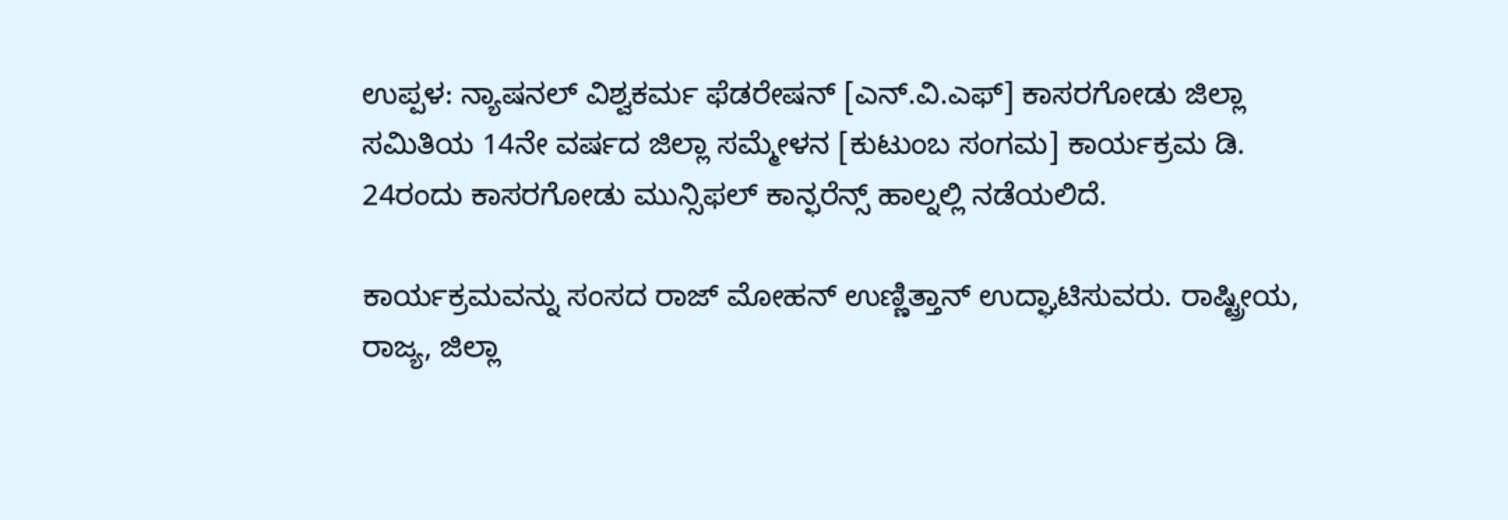ಉಪ್ಪಳ: ನ್ಯಾಷನಲ್ ವಿಶ್ವಕರ್ಮ ಫೆಡರೇಷನ್ [ಎನ್.ವಿ.ಎಫ್] ಕಾಸರಗೋಡು ಜಿಲ್ಲಾ ಸಮಿತಿಯ 14ನೇ ವರ್ಷದ ಜಿಲ್ಲಾ ಸಮ್ಮೇಳನ [ಕುಟುಂಬ ಸಂಗಮ] ಕಾರ್ಯಕ್ರಮ ಡಿ. 24ರಂದು ಕಾಸರಗೋಡು ಮುನ್ಸಿಫಲ್ ಕಾನ್ಫರೆನ್ಸ್ ಹಾಲ್ನಲ್ಲಿ ನಡೆಯಲಿದೆ.

ಕಾರ್ಯಕ್ರಮವನ್ನು ಸಂಸದ ರಾಜ್ ಮೋಹನ್ ಉಣ್ಣಿತ್ತಾನ್ ಉದ್ಘಾಟಿಸುವರು. ರಾಷ್ಟ್ರೀಯ, ರಾಜ್ಯ, ಜಿಲ್ಲಾ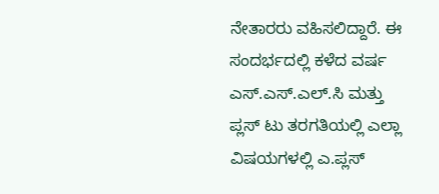ನೇತಾರರು ವಹಿಸಲಿದ್ದಾರೆ. ಈ ಸಂದರ್ಭದಲ್ಲಿ ಕಳೆದ ವರ್ಷ ಎಸ್.ಎಸ್.ಎಲ್.ಸಿ ಮತ್ತು ಪ್ಲಸ್ ಟು ತರಗತಿಯಲ್ಲಿ ಎಲ್ಲಾ ವಿಷಯಗಳಲ್ಲಿ ಎ.ಪ್ಲಸ್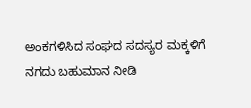ಅಂಕಗಳಿಸಿದ ಸಂಘದ ಸದಸ್ಯರ ಮಕ್ಕಳಿಗೆ ನಗದು ಬಹುಮಾನ ನೀಡಿ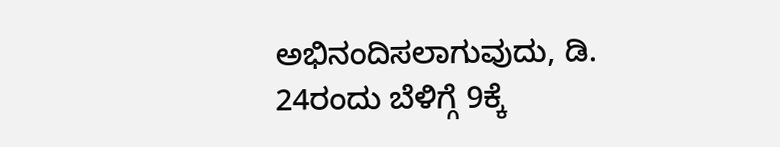ಅಭಿನಂದಿಸಲಾಗುವುದು, ಡಿ. 24ರಂದು ಬೆಳಿಗ್ಗೆ 9ಕ್ಕೆ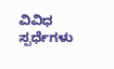ವಿವಿಧ ಸ್ಪರ್ಧೆಗಳು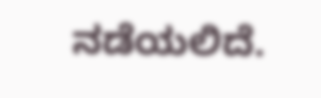ನಡೆಯಲಿದೆ.